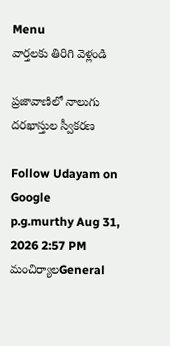Menu
వార్తలకు తిరిగి వెళ్లండి

ప్రజావాణిలో నాలుగు దరఖాస్తుల స్వీకరణ

Follow Udayam on Google
p.g.murthy Aug 31, 2026 2:57 PM మంచిర్యాలGeneral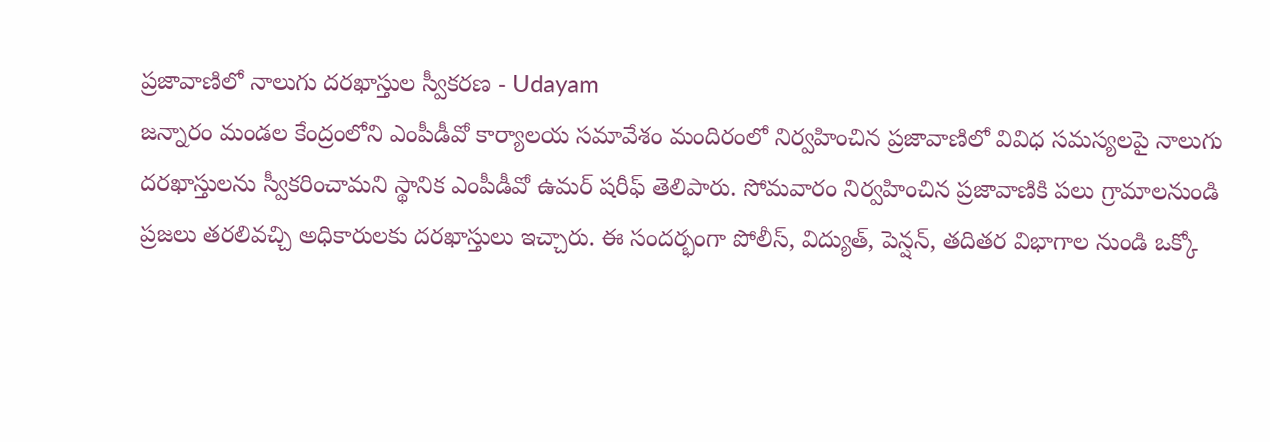ప్రజావాణిలో నాలుగు దరఖాస్తుల స్వీకరణ - Udayam
జన్నారం మండల కేంద్రంలోని ఎంపీడీవో కార్యాలయ సమావేశం మందిరంలో నిర్వహించిన ప్రజావాణిలో వివిధ సమస్యలపై నాలుగు దరఖాస్తులను స్వీకరించామని స్థానిక ఎంపీడీవో ఉమర్ షరీఫ్ తెలిపారు. సోమవారం నిర్వహించిన ప్రజావాణికి పలు గ్రామాలనుండి ప్రజలు తరలివచ్చి అధికారులకు దరఖాస్తులు ఇచ్చారు. ఈ సందర్భంగా పోలీస్, విద్యుత్, పెన్షన్, తదితర విభాగాల నుండి ఒక్కో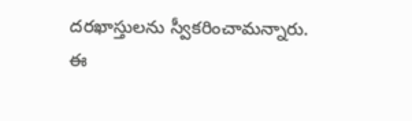దరఖాస్తులను స్వీకరించామన్నారు. ఈ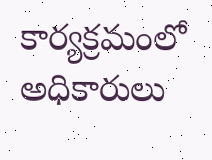కార్యక్రమంలో అధికారులు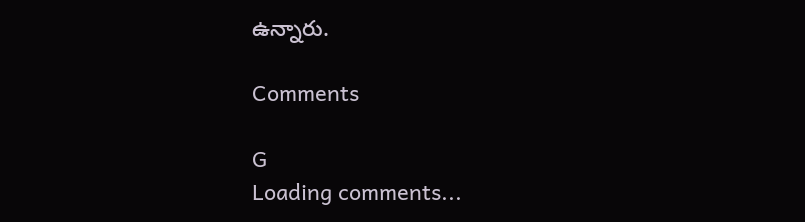ఉన్నారు.

Comments

G
Loading comments...